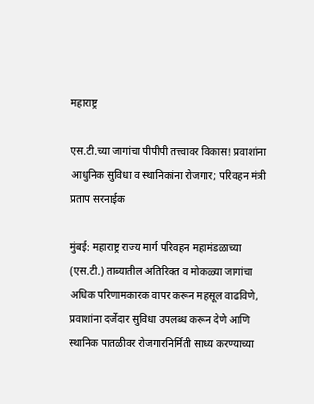महाराष्ट्र

एस.टी.च्या जागांचा पीपीपी तत्त्वावर विकास! प्रवाशांना आधुनिक सुविधा व स्थानिकांना रोजगार; परिवहन मंत्री प्रताप सरनाईक

मुंबई: महाराष्ट्र राज्य मार्ग परिवहन महामंडळाच्या (एस.टी.) ताब्यातील अतिरिक्त व मोकळ्या जागांचा अधिक परिणामकारक वापर करून महसूल वाढविणे, प्रवाशांना दर्जेदार सुविधा उपलब्ध करून देणे आणि स्थानिक पातळीवर रोजगारनिर्मिती साध्य करण्याच्या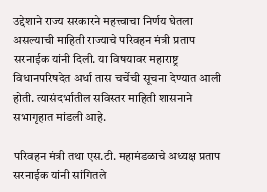उद्देशाने राज्य सरकारने महत्त्वाचा निर्णय घेतला असल्याची माहिती राज्याचे परिवहन मंत्री प्रताप सरनाईक यांनी दिली. या विषयावर महाराष्ट्र विधानपरिषदेत अर्धा तास चर्चेची सूचना देण्यात आली होती. त्यासंदर्भातील सविस्तर माहिती शासनाने सभागृहात मांडली आहे.

परिवहन मंत्री तथा एस.टी. महामंडळाचे अध्यक्ष प्रताप सरनाईक यांनी सांगितले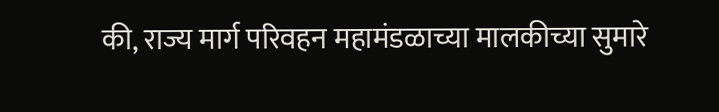की, राज्य मार्ग परिवहन महामंडळाच्या मालकीच्या सुमारे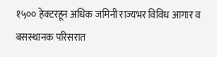१५०० हेक्टरहून अधिक जमिनी राज्यभर विविध आगार व बसस्थानक परिसरात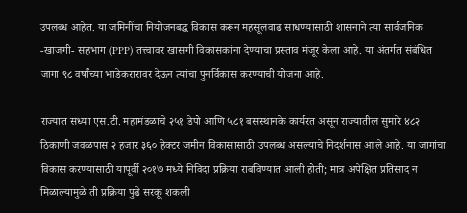उपलब्ध आहेत. या जमिनींचा नियोजनबद्ध विकास करून महसूलवाढ साधण्यासाठी शासनाने त्या सार्वजनिक -खाजगी- सहभाग (PPP) तत्त्वावर खासगी विकासकांना देण्याचा प्रस्ताव मंजूर केला आहे. या अंतर्गत संबंधित जागा ९८ वर्षांच्या भाडेकरारावर देऊन त्यांचा पुनर्विकास करण्याची योजना आहे.

राज्यात सध्या एस.टी. महामंडळाचे २५१ डेपो आणि ५८१ बसस्थानके कार्यरत असून राज्यातील सुमारे ४८२ ठिकाणी जवळपास २ हजार ३६० हेक्टर जमीन विकासासाठी उपलब्ध असल्याचे निदर्शनास आले आहे. या जागांचा विकास करण्यासाठी यापूर्वी २०१७ मध्ये निविदा प्रक्रिया राबविण्यात आली होती; मात्र अपेक्षित प्रतिसाद न मिळाल्यामुळे ती प्रक्रिया पुढे सरकू शकली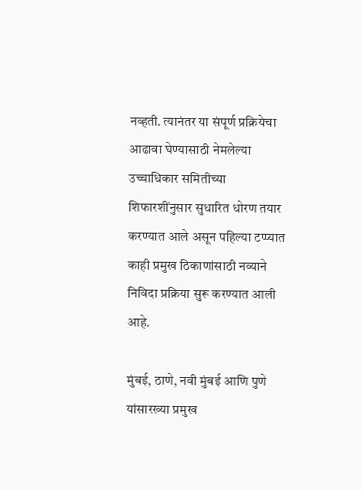नव्हती. त्यानंतर या संपूर्ण प्रक्रियेचा आढावा घेण्यासाठी नेमलेल्या उच्चाधिकार समितीच्या शिफारशींनुसार सुधारित धोरण तयार करण्यात आले असून पहिल्या टप्प्यात काही प्रमुख ठिकाणांसाठी नव्याने निविदा प्रक्रिया सुरू करण्यात आली आहे.

मुंबई, ठाणे, नवी मुंबई आणि पुणे यांसारख्या प्रमुख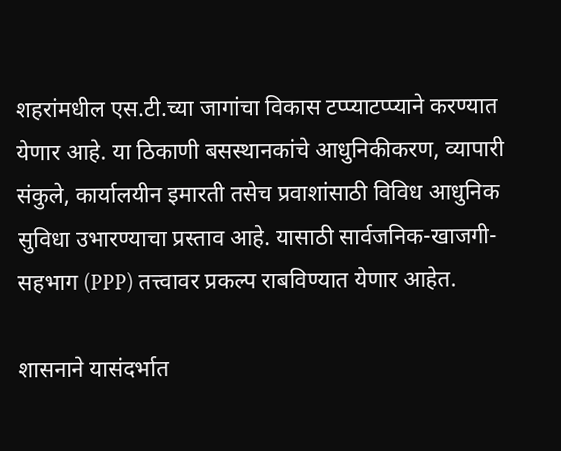शहरांमधील एस.टी.च्या जागांचा विकास टप्प्याटप्प्याने करण्यात येणार आहे. या ठिकाणी बसस्थानकांचे आधुनिकीकरण, व्यापारी संकुले, कार्यालयीन इमारती तसेच प्रवाशांसाठी विविध आधुनिक सुविधा उभारण्याचा प्रस्ताव आहे. यासाठी सार्वजनिक-खाजगी-सहभाग (PPP) तत्त्वावर प्रकल्प राबविण्यात येणार आहेत.

शासनाने यासंदर्भात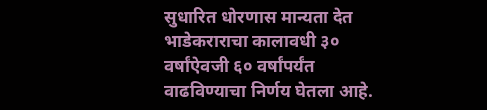सुधारित धोरणास मान्यता देत भाडेकराराचा कालावधी ३० वर्षांऐवजी ६० वर्षांपर्यंत वाढविण्याचा निर्णय घेतला आहे.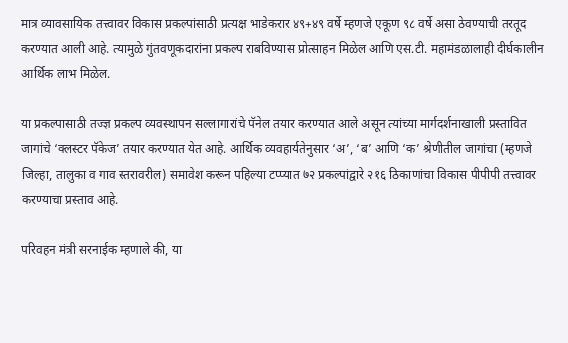मात्र व्यावसायिक तत्त्वावर विकास प्रकल्पांसाठी प्रत्यक्ष भाडेकरार ४९+४९ वर्षे म्हणजे एकूण ९८ वर्षे असा ठेवण्याची तरतूद करण्यात आली आहे. त्यामुळे गुंतवणूकदारांना प्रकल्प राबविण्यास प्रोत्साहन मिळेल आणि एस.टी. महामंडळालाही दीर्घकालीन आर्थिक लाभ मिळेल.

या प्रकल्पासाठी तज्ज्ञ प्रकल्प व्यवस्थापन सल्लागारांचे पॅनेल तयार करण्यात आले असून त्यांच्या मार्गदर्शनाखाली प्रस्तावित जागांचे ‘क्लस्टर पॅकेज’ तयार करण्यात येत आहे. आर्थिक व्यवहार्यतेनुसार ‘अ’, ‘ब’ आणि ‘क’ श्रेणीतील जागांचा (म्हणजे जिल्हा, तालुका व गाव स्तरावरील) समावेश करून पहिल्या टप्प्यात ७२ प्रकल्पांद्वारे २१६ ठिकाणांचा विकास पीपीपी तत्त्वावर करण्याचा प्रस्ताव आहे.

परिवहन मंत्री सरनाईक म्हणाले की, या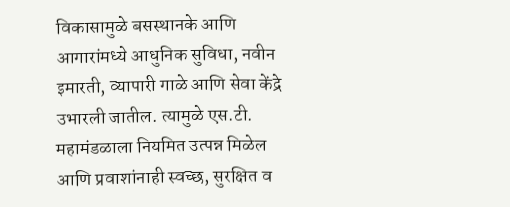विकासामुळे बसस्थानके आणि आगारांमध्ये आधुनिक सुविधा, नवीन इमारती, व्यापारी गाळे आणि सेवा केंद्रे उभारली जातील. त्यामुळे एस.टी. महामंडळाला नियमित उत्पन्न मिळेल आणि प्रवाशांनाही स्वच्छ, सुरक्षित व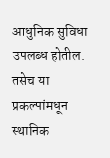आधुनिक सुविधा उपलब्ध होतील. तसेच या प्रकल्पांमधून स्थानिक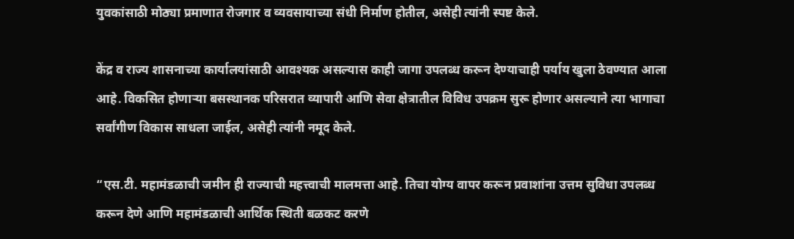युवकांसाठी मोठ्या प्रमाणात रोजगार व व्यवसायाच्या संधी निर्माण होतील, असेही त्यांनी स्पष्ट केले.

केंद्र व राज्य शासनाच्या कार्यालयांसाठी आवश्यक असल्यास काही जागा उपलब्ध करून देण्याचाही पर्याय खुला ठेवण्यात आला आहे. विकसित होणाऱ्या बसस्थानक परिसरात व्यापारी आणि सेवा क्षेत्रातील विविध उपक्रम सुरू होणार असल्याने त्या भागाचा सर्वांगीण विकास साधला जाईल, असेही त्यांनी नमूद केले.

“एस.टी. महामंडळाची जमीन ही राज्याची महत्त्वाची मालमत्ता आहे. तिचा योग्य वापर करून प्रवाशांना उत्तम सुविधा उपलब्ध करून देणे आणि महामंडळाची आर्थिक स्थिती बळकट करणे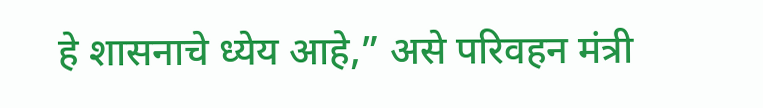हे शासनाचे ध्येय आहे,” असे परिवहन मंत्री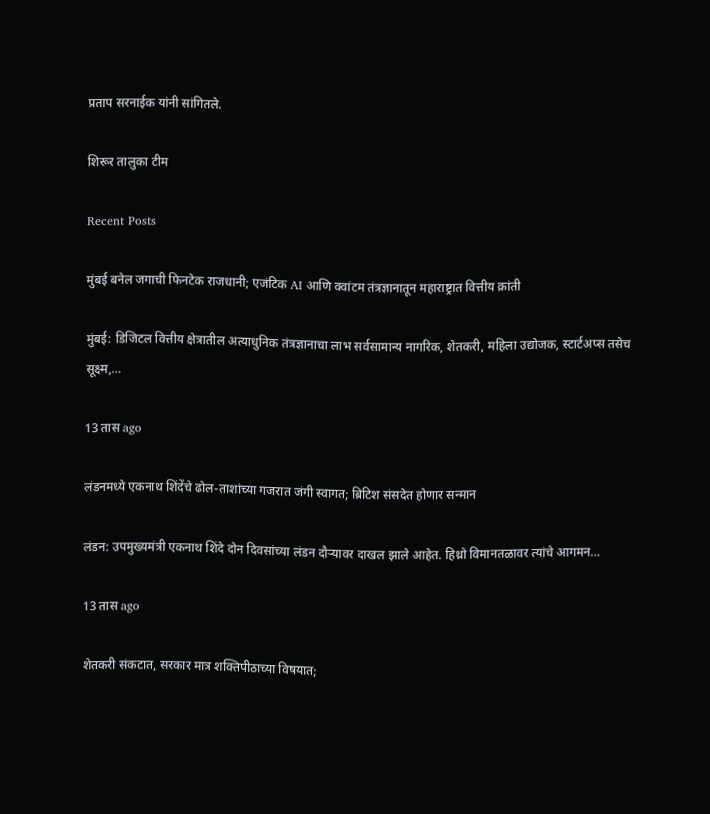प्रताप सरनाईक यांनी सांगितले.

शिरूर तालुका टीम

Recent Posts

मुंबई बनेल जगाची फिनटेक राजधानी; एजंटिक AI आणि क्वांटम तंत्रज्ञानातून महाराष्ट्रात वित्तीय क्रांती

मुंबई: डिजिटल वित्तीय क्षेत्रातील अत्याधुनिक तंत्रज्ञानाचा लाभ सर्वसामान्य नागरिक, शेतकरी, महिला उद्योजक, स्टार्टअप्स तसेच सूक्ष्म,…

13 तास ago

लंडनमध्ये एकनाथ शिंदेंचे ढोल-ताशांच्या गजरात जंगी स्वागत; ब्रिटिश संसदेत होणार सन्मान

लंडन: उपमुख्यमंत्री एकनाथ शिंदे दोन दिवसांच्या लंडन दौऱ्यावर दाखल झाले आहेत. हिथ्रो विमानतळावर त्यांचे आगमन…

13 तास ago

शेतकरी संकटात, सरकार मात्र शक्तिपीठाच्या विषयात;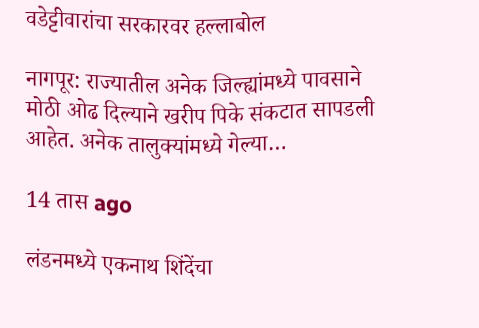वडेट्टीवारांचा सरकारवर हल्लाबोल

नागपूर: राज्यातील अनेक जिल्ह्यांमध्ये पावसाने मोठी ओढ दिल्याने खरीप पिके संकटात सापडली आहेत. अनेक तालुक्यांमध्ये गेल्या…

14 तास ago

लंडनमध्ये एकनाथ शिंदेंचा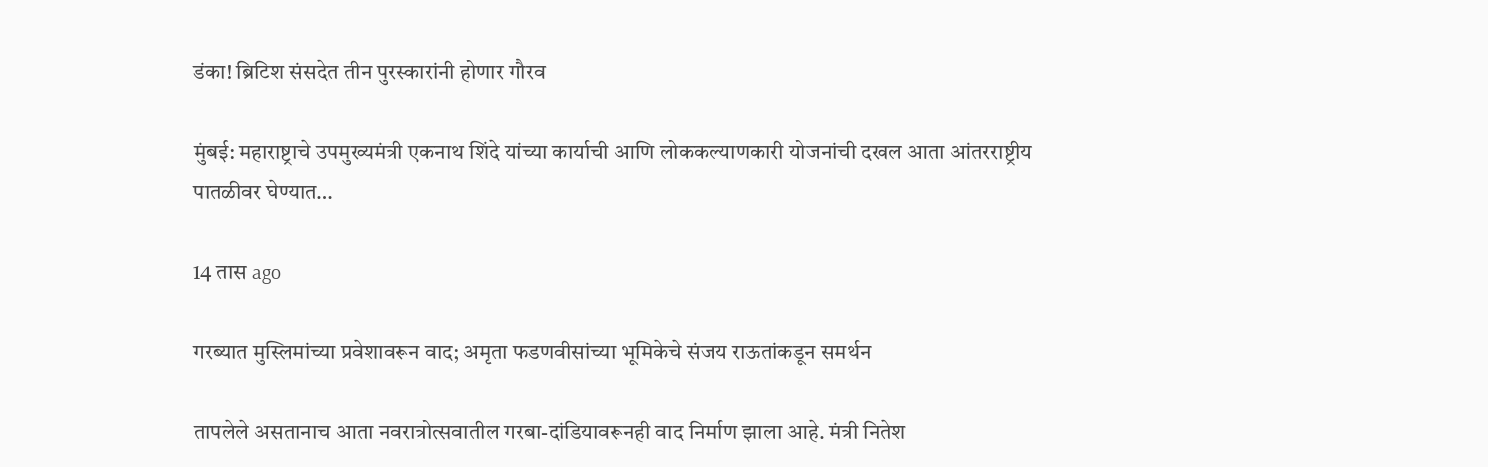डंका! ब्रिटिश संसदेत तीन पुरस्कारांनी होणार गौरव

मुंबई: महाराष्ट्राचे उपमुख्यमंत्री एकनाथ शिंदे यांच्या कार्याची आणि लोककल्याणकारी योजनांची दखल आता आंतरराष्ट्रीय पातळीवर घेण्यात…

14 तास ago

गरब्यात मुस्लिमांच्या प्रवेशावरून वाद; अमृता फडणवीसांच्या भूमिकेचे संजय राऊतांकडून समर्थन

तापलेले असतानाच आता नवरात्रोत्सवातील गरबा-दांडियावरूनही वाद निर्माण झाला आहे. मंत्री नितेश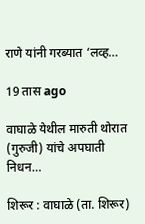राणे यांनी गरब्यात ‘लव्ह…

19 तास ago

वाघाळे येथील मारुती थोरात (गुरुजी) यांचे अपघाती निधन…

शिरूर : वाघाळे (ता. शिरूर)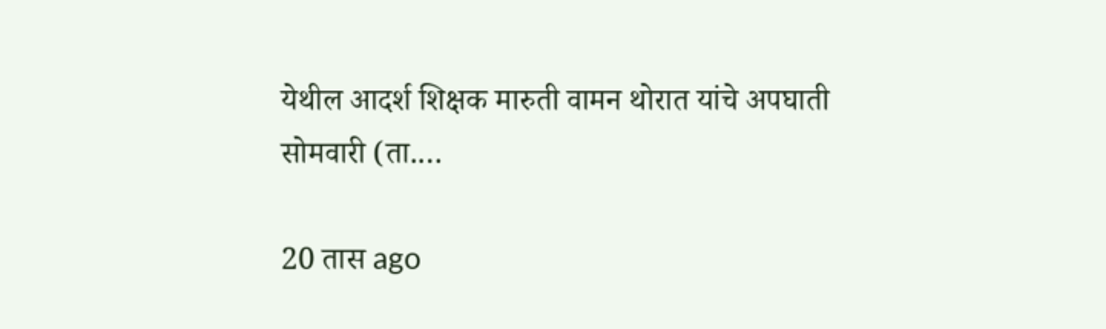येथील आदर्श शिक्षक मारुती वामन थोरात यांचे अपघाती सोमवारी (ता.…

20 तास ago